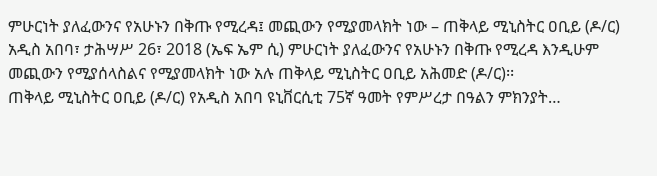ምሁርነት ያለፈውንና የአሁኑን በቅጡ የሚረዳ፤ መጪውን የሚያመላክት ነው – ጠቅላይ ሚኒስትር ዐቢይ (ዶ/ር)
አዲስ አበባ፣ ታሕሣሥ 26፣ 2018 (ኤፍ ኤም ሲ) ምሁርነት ያለፈውንና የአሁኑን በቅጡ የሚረዳ እንዲሁም መጪውን የሚያሰላስልና የሚያመላክት ነው አሉ ጠቅላይ ሚኒስትር ዐቢይ አሕመድ (ዶ/ር)፡፡
ጠቅላይ ሚኒስትር ዐቢይ (ዶ/ር) የአዲስ አበባ ዩኒቨርሲቲ 75ኛ ዓመት የምሥረታ በዓልን ምክንያት…